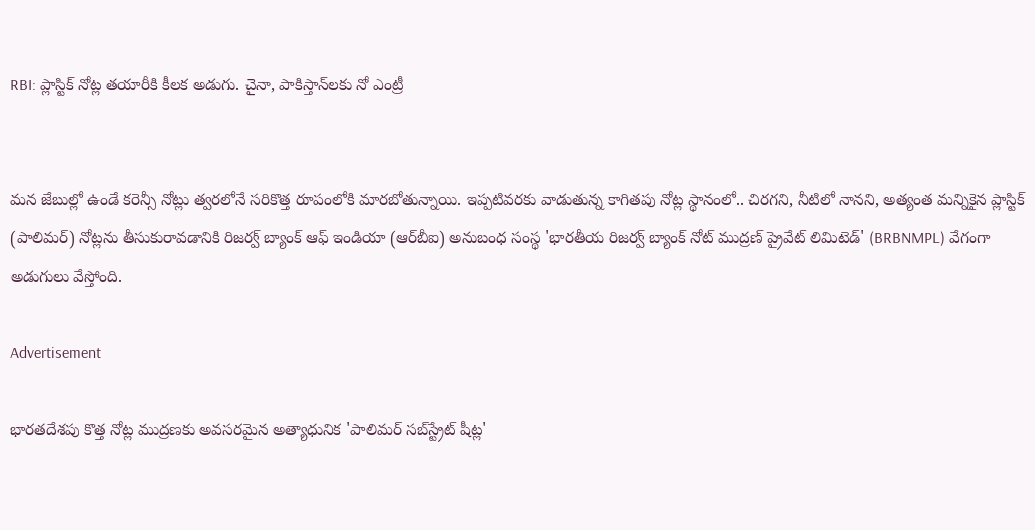RBI: ప్లాస్టిక్ నోట్ల తయారీకి కీలక అడుగు. చైనా, పాకిస్తాన్‌లకు నో ఎంట్రీ


మన జేబుల్లో ఉండే కరెన్సీ నోట్లు త్వరలోనే సరికొత్త రూపంలోకి మారబోతున్నాయి. ఇప్పటివరకు వాడుతున్న కాగితపు నోట్ల స్థానంలో.. చిరగని, నీటిలో నానని, అత్యంత మన్నికైన ప్లాస్టిక్ (పాలిమర్) నోట్లను తీసుకురావడానికి రిజర్వ్ బ్యాంక్ ఆఫ్ ఇండియా (ఆర్‌బీఐ) అనుబంధ సంస్థ 'భారతీయ రిజర్వ్ బ్యాంక్ నోట్ ముద్రణ్ ప్రైవేట్ లిమిటెడ్' (BRBNMPL) వేగంగా అడుగులు వేస్తోంది.

Advertisement

భారతదేశపు కొత్త నోట్ల ముద్రణకు అవసరమైన అత్యాధునిక 'పాలిమర్ సబ్‌స్ట్రేట్ షీట్ల'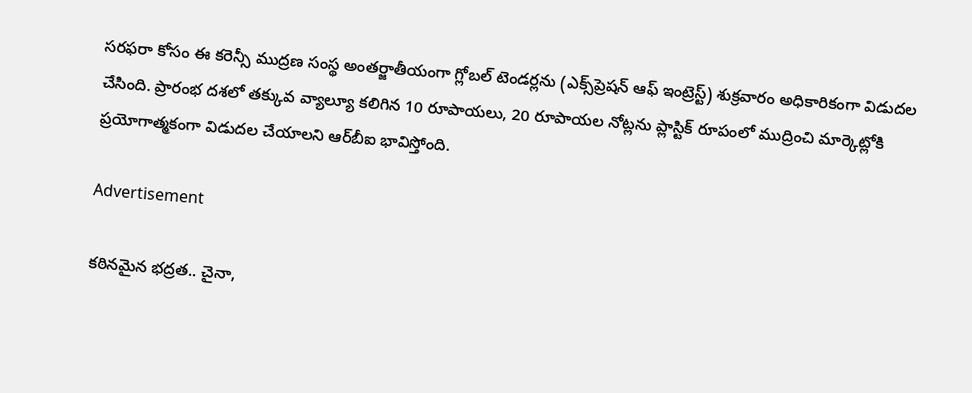సరఫరా కోసం ఈ కరెన్సీ ముద్రణ సంస్థ అంతర్జాతీయంగా గ్లోబల్ టెండర్లను (ఎక్స్‌ప్రెషన్ ఆఫ్ ఇంట్రెస్ట్) శుక్రవారం అధికారికంగా విడుదల చేసింది. ప్రారంభ దశలో తక్కువ వ్యాల్యూ కలిగిన 10 రూపాయలు, 20 రూపాయల నోట్లను ప్లాస్టిక్ రూపంలో ముద్రించి మార్కెట్లోకి ప్రయోగాత్మకంగా విడుదల చేయాలని ఆర్‌బీఐ భావిస్తోంది.

Advertisement

కఠినమైన భద్రత.. చైనా,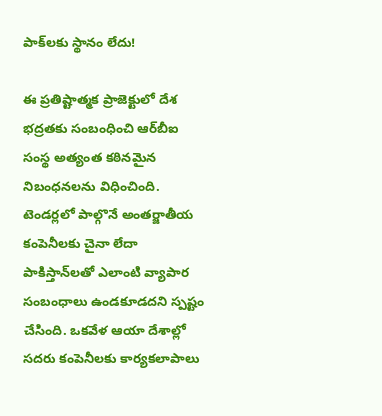పాక్‌లకు స్థానం లేదు!

ఈ ప్రతిష్టాత్మక ప్రాజెక్టులో దేశ భద్రతకు సంబంధించి ఆర్‌బీఐ సంస్థ అత్యంత కఠినమైన నిబంధనలను విధించింది. టెండర్లలో పాల్గొనే అంతర్జాతీయ కంపెనీలకు చైనా లేదా పాకిస్తాన్‌లతో ఎలాంటి వ్యాపార సంబంధాలు ఉండకూడదని స్పష్టం చేసింది. ఒకవేళ ఆయా దేశాల్లో సదరు కంపెనీలకు కార్యకలాపాలు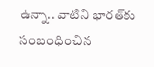ఉన్నా.. వాటిని భారత్‌కు సంబంధించిన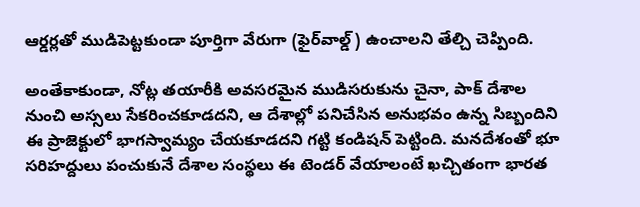ఆర్డర్లతో ముడిపెట్టకుండా పూర్తిగా వేరుగా (ఫైర్‌వాల్డ్) ఉంచాలని తేల్చి చెప్పింది.

అంతేకాకుండా, నోట్ల తయారీకి అవసరమైన ముడిసరుకును చైనా, పాక్ దేశాల నుంచి అస్సలు సేకరించకూడదని, ఆ దేశాల్లో పనిచేసిన అనుభవం ఉన్న సిబ్బందిని ఈ ప్రాజెక్టులో భాగస్వామ్యం చేయకూడదని గట్టి కండిషన్ పెట్టింది. మనదేశంతో భూ సరిహద్దులు పంచుకునే దేశాల సంస్థలు ఈ టెండర్ వేయాలంటే ఖచ్చితంగా భారత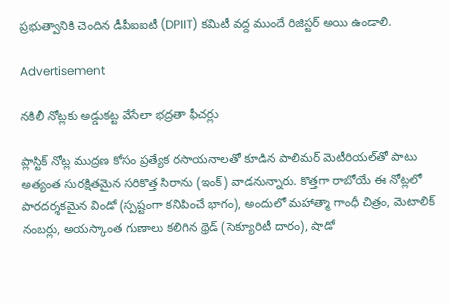ప్రభుత్వానికి చెందిన డీపీఐఐటీ (DPIIT) కమిటీ వద్ద ముందే రిజిస్టర్ అయి ఉండాలి.

Advertisement

నకిలీ నోట్లకు అడ్డుకట్ట వేసేలా భద్రతా ఫీచర్లు

ప్లాస్టిక్ నోట్ల ముద్రణ కోసం ప్రత్యేక రసాయనాలతో కూడిన పాలిమర్ మెటీరియల్‌తో పాటు అత్యంత సురక్షితమైన సరికొత్త సిరాను (ఇంక్) వాడనున్నారు. కొత్తగా రాబోయే ఈ నోట్లలో పారదర్శకమైన విండో (స్పష్టంగా కనిపించే భాగం), అందులో మహాత్మా గాంధీ చిత్రం, మెటాలిక్ నంబర్లు, అయస్కాంత గుణాలు కలిగిన థ్రెడ్ (సెక్యూరిటీ దారం), షాడో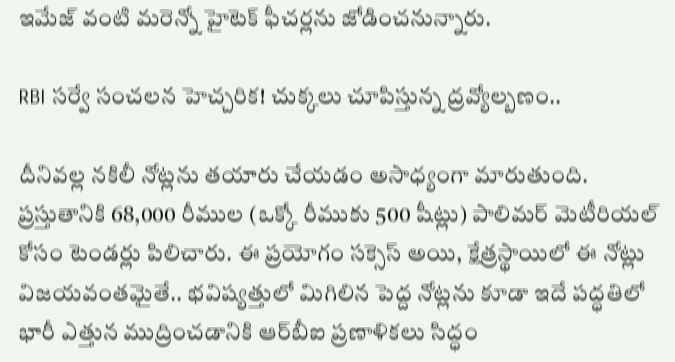ఇమేజ్ వంటి మరెన్నో హైటెక్ ఫీచర్లను జోడించనున్నారు.

RBI సర్వే సంచలన హెచ్చరిక! చుక్కలు చూపిస్తున్న ద్రవ్యోల్బణం..

దీనివల్ల నకిలీ నోట్లను తయారు చేయడం అసాధ్యంగా మారుతుంది. ప్రస్తుతానికి 68,000 రీముల (ఒక్కో రీముకు 500 షీట్లు) పాలిమర్ మెటీరియల్ కోసం టెండర్లు పిలిచారు. ఈ ప్రయోగం సక్సెస్ అయి, క్షేత్రస్థాయిలో ఈ నోట్లు విజయవంతమైతే.. భవిష్యత్తులో మిగిలిన పెద్ద నోట్లను కూడా ఇదే పద్ధతిలో భారీ ఎత్తున ముద్రించడానికి ఆర్‌బీఐ ప్రణాళికలు సిద్ధం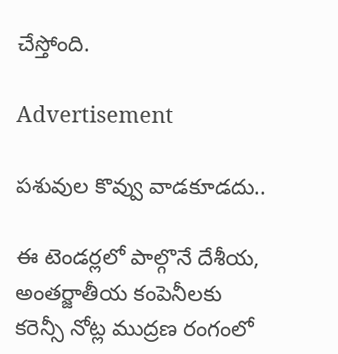చేస్తోంది.

Advertisement

పశువుల కొవ్వు వాడకూడదు..

ఈ టెండర్లలో పాల్గొనే దేశీయ, అంతర్జాతీయ కంపెనీలకు కరెన్సీ నోట్ల ముద్రణ రంగంలో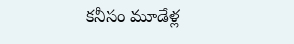కనీసం మూడేళ్ల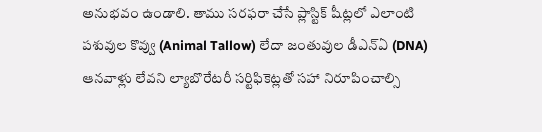అనుభవం ఉండాలి. తాము సరఫరా చేసే ప్లాస్టిక్ షీట్లలో ఎలాంటి పశువుల కొవ్వు (Animal Tallow) లేదా జంతువుల డీఎన్ఏ (DNA) ఆనవాళ్లు లేవని ల్యాబొరేటరీ సర్టిఫికెట్లతో సహా నిరూపించాల్సి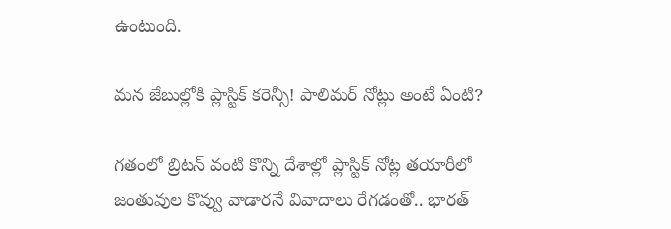ఉంటుంది.

మన జేబుల్లోకి ప్లాస్టిక్ కరెన్సీ! పాలిమర్ నోట్లు అంటే ఏంటి?

గతంలో బ్రిటన్ వంటి కొన్ని దేశాల్లో ప్లాస్టిక్ నోట్ల తయారీలో జంతువుల కొవ్వు వాడారనే వివాదాలు రేగడంతో.. భారత్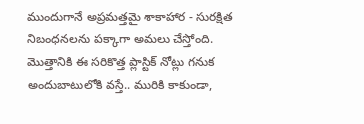ముందుగానే అప్రమత్తమై శాకాహార - సురక్షిత నిబంధనలను పక్కాగా అమలు చేస్తోంది. మొత్తానికి ఈ సరికొత్త ప్లాస్టిక్ నోట్లు గనుక అందుబాటులోకి వస్తే.. మురికి కాకుండా,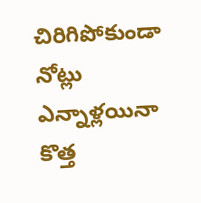చిరిగిపోకుండా నోట్లు ఎన్నాళ్లయినా కొత్త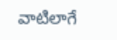వాటిలాగే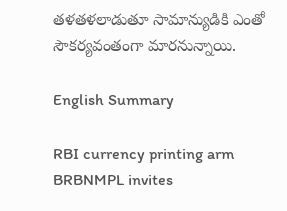తళతళలాడుతూ సామాన్యుడికి ఎంతో సౌకర్యవంతంగా మారనున్నాయి.

English Summary

RBI currency printing arm BRBNMPL invites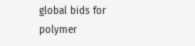global bids for polymer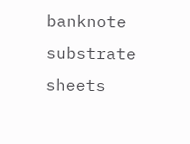banknote substrate sheets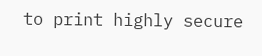to print highly secure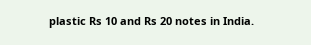plastic Rs 10 and Rs 20 notes in India.